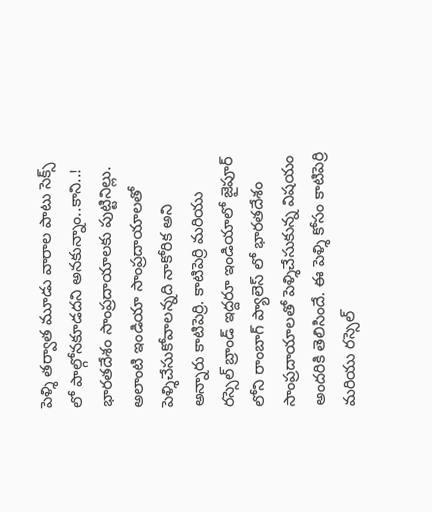పెళ్శి తర్వాత మూడు వారాల పాటు సెక్స్ లో పాల్గోనకూడదని అనకున్నాం..కాని..!
భారతదేశం సాంప్రదాయాలకు పుట్టినిల్లు. అలాంటి ఇండియా సాంప్రదాయాలతో పెళ్శిచేసుకోవాలన్నది నాకోరిక అని అన్నారు కాటిపెర్రి. కాటిపెర్రి మరియు రస్సెల్ బ్రాండ్ ఇద్దరూ ఇండియాలో జైపూర్ లోని రాంబాగ్ ప్యాలెస్ లో భారతదేశం సాంప్రదాయాలతో పెళ్శిచేసుకున్న విషయం అందరికి తెలిసిందే. ఈ పెళ్శి కోసం కాటిపెర్రి మరియు రస్సెల్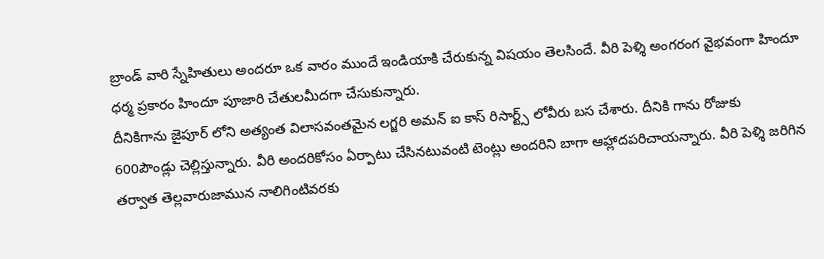బ్రాండ్ వారి స్నేహితులు అందరూ ఒక వారం ముందే ఇండియాకి చేరుకున్న విషయం తెలసిందే. వీరి పెళ్శి అంగరంగ వైభవంగా హిందూ ధర్మ ప్రకారం హిందూ పూజారి చేతులమీదగా చేసుకున్నారు.
దీనికిగాను జైపూర్ లోని అత్యంత విలాసవంతమైన లగ్జరి అమన్ ఐ కాస్ రిసార్ట్స్ లోవీరు బస చేశారు. దీనికి గాను రోజుకు 600పౌండ్లు చెల్లిస్తున్నారు. వీరి అందరికోసం ఏర్పాటు చేసినటువంటి టెంట్లు అందరిని బాగా ఆహ్లాదపరిచాయన్నారు. వీరి పెళ్శి జరిగిన తర్వాత తెల్లవారుజామున నాలిగింటివరకు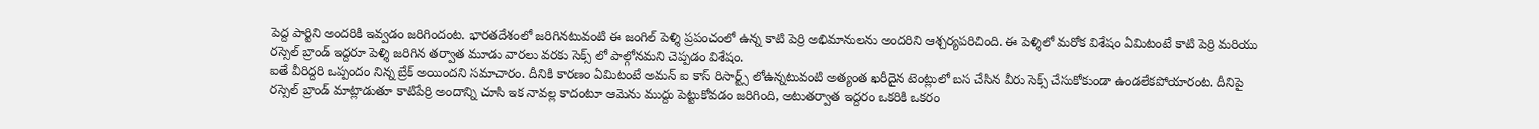పెద్ద పార్టిని అందరికి ఇవ్వడం జరిగిందంట. భారతదేశంలో జరిగినటువంటి ఈ జంగిల్ పెళ్శి ప్రపంచంలో ఉన్న కాటి పెర్రి అభిమానులను అందరిని ఆశ్చర్యపరిచింది. ఈ పెళ్శిలో మరోక విశేషం ఏమిటంటే కాటి పెర్రి మరియు రస్సెల్ బ్రాండ్ ఇద్దరూ పెళ్శి జరిగిన తర్వాత మూడు వారలు వరకు సెక్స్ లో పాల్గోనమని చెప్పడం విశేషం.
ఐతే వీరిద్దరి ఒప్పందం నిన్న బ్రేక్ అయిందని సమాచారం. దీనికి కారణం ఏమిటంటే అమన్ ఐ కాస్ రిసార్ట్స్ లోఉన్నటువంటి అత్యంత ఖరీదైన టెంట్లులో బస చేసిన వీరు సెక్స్ చేసుకోకుండా ఉండలేకపోయారంట. దీనిపై రస్సెల్ బ్రాండ్ మాట్లాడుతూ కాటిపేర్రి అందాన్ని చూసి ఇక నావల్ల కాదంటూ ఆమెను ముద్దు పెట్టుకోవడం జరిగింది, అటుతర్వాత ఇద్దరం ఒకరికి ఒకరం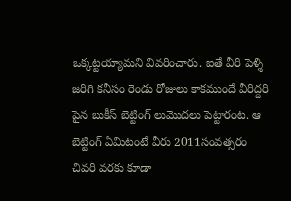ఒక్కట్టయ్యామని వివరించారు. ఐతే వీరి పెళ్శి జరిగి కనీసం రెండు రోజులు కాకముందే వీరిద్దరి పైన బుకీస్ బెట్టింగ్ లుమొదలు పెట్టారంట. ఆ బెట్టింగ్ ఏమిటంటే వీరు 2011సంవత్సరం చివరి వరకు కూడా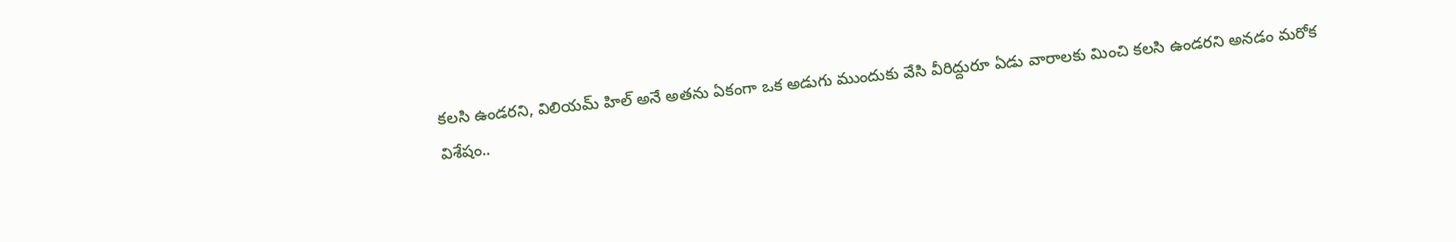కలసి ఉండరని, విలియమ్ హిల్ అనే అతను ఏకంగా ఒక అడుగు ముందుకు వేసి వీరిద్దురూ ఏడు వారాలకు మించి కలసి ఉండరని అనడం మరోక విశేషం..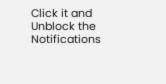Click it and Unblock the Notifications